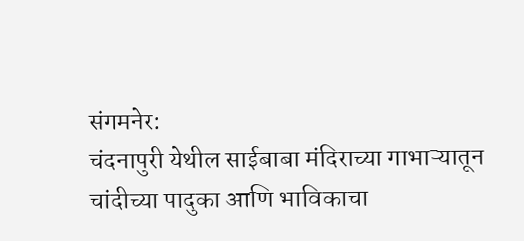संगमनेर:
चंदनापुरी येथील साईबाबा मंदिराच्या गाभाऱ्यातून चांदीच्या पादुका आणि भाविकाचा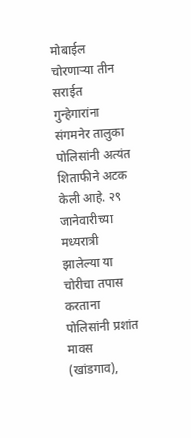मोबाईल चोरणाऱ्या तीन सराईत गुन्हेगारांना संगमनेर तालुका पोलिसांनी अत्यंत शिताफीने अटक केली आहे. २९ जानेवारीच्या मध्यरात्री झालेल्या या चोरीचा तपास करताना पोलिसांनी प्रशांत मावस (खांडगाव),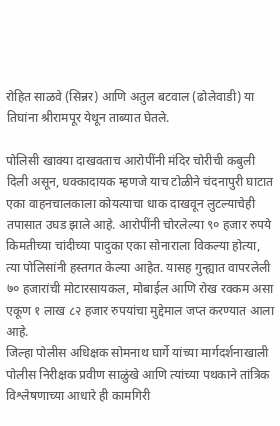रोहित साळवे (सिन्नर) आणि अतुल बटवाल (ढोलेवाडी) या तिघांना श्रीरामपूर येथून ताब्यात घेतले.

पोलिसी खाक्या दाखवताच आरोपींनी मंदिर चोरीची कबुली दिली असून, धक्कादायक म्हणजे याच टोळीने चंदनापुरी घाटात एका वाहनचालकाला कोयत्याचा धाक दाखवून लुटल्याचेही तपासात उघड झाले आहे. आरोपींनी चोरलेल्या ९० हजार रुपये किमतीच्या चांदीच्या पादुका एका सोनाराला विकल्या होत्या, त्या पोलिसांनी हस्तगत केल्या आहेत. यासह गुन्ह्यात वापरलेली ७० हजारांची मोटारसायकल, मोबाईल आणि रोख रक्कम असा एकूण १ लाख ८२ हजार रुपयांचा मुद्देमाल जप्त करण्यात आला आहे.
जिल्हा पोलीस अधिक्षक सोमनाथ घार्गे यांच्या मार्गदर्शनाखाली पोलीस निरीक्षक प्रवीण साळुंखे आणि त्यांच्या पथकाने तांत्रिक विश्लेषणाच्या आधारे ही कामगिरी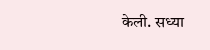केली. सध्या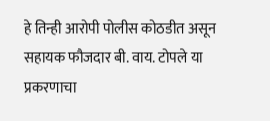हे तिन्ही आरोपी पोलीस कोठडीत असून सहायक फौजदार बी. वाय. टोपले या प्रकरणाचा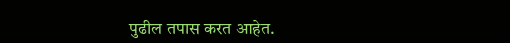पुढील तपास करत आहेत.